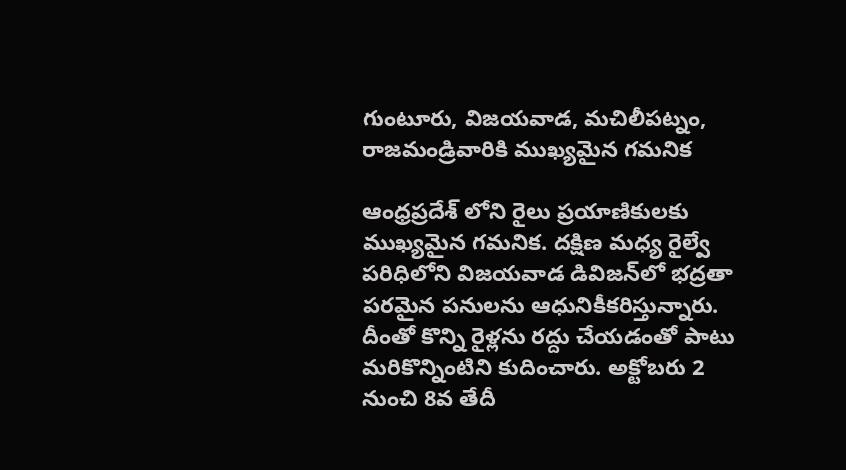గుంటూరు, విజయవాడ, మచిలీపట్నం, రాజమండ్రివారికి ముఖ్యమైన గమనిక

ఆంధ్రప్రదేశ్ లోని రైలు ప్రయాణికులకు ముఖ్యమైన గమనిక. దక్షిణ మధ్య రైల్వే పరిధిలోని విజయవాడ డివిజన్‌లో భద్రతా పరమైన పనులను ఆధునికీకరిస్తున్నారు. దీంతో కొన్ని రైళ్లను రద్దు చేయడంతో పాటు మరికొన్నింటిని కుదించారు. అక్టోబరు 2 నుంచి 8వ తేదీ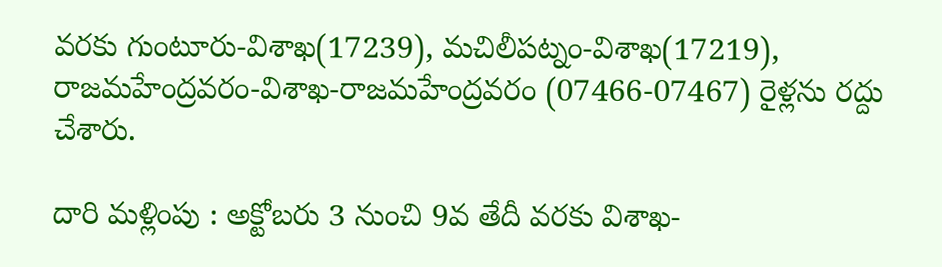వరకు గుంటూరు-విశాఖ(17239), మచిలీపట్నం-విశాఖ(17219), రాజమహేంద్రవరం-విశాఖ-రాజమహేంద్రవరం (07466-07467) రైళ్లను రద్దు చేశారు.

దారి మళ్లింపు : అక్టోబరు 3 నుంచి 9వ తేదీ వరకు విశాఖ-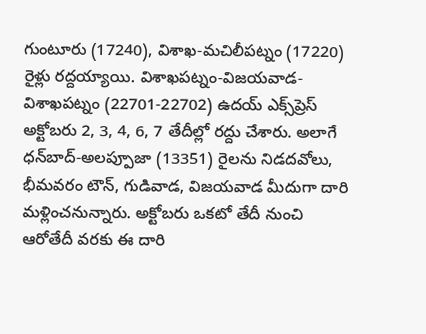గుంటూరు (17240), విశాఖ-మచిలీపట్నం (17220) రైళ్లు రద్దయ్యాయి. విశాఖపట్నం-విజయవాడ-విశాఖపట్నం (22701-22702) ఉదయ్‌ ఎక్స్‌ప్రెస్‌ అక్టోబరు 2, 3, 4, 6, 7 తేదీల్లో రద్దు చేశారు. అలాగే ధన్‌బాద్‌-అలప్పూజా (13351) రైలను నిడదవోలు, భీమవరం టౌన్‌, గుడివాడ, విజయవాడ మీదుగా దారి మళ్లించనున్నారు. అక్టోబరు ఒకటో తేదీ నుంచి ఆరోతేదీ వరకు ఈ దారి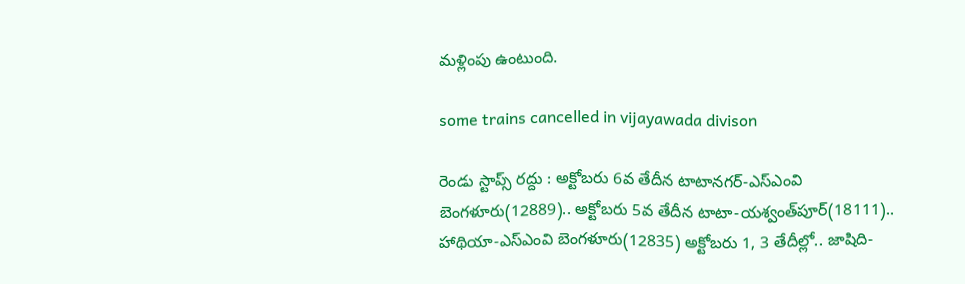మళ్లింపు ఉంటుంది.

some trains cancelled in vijayawada divison

రెండు స్టాప్స్ రద్దు : అక్టోబరు 6వ తేదీన టాటానగర్‌-ఎస్‌ఎంవి బెంగళూరు(12889).. అక్టోబరు 5వ తేదీన టాటా-యశ్వంత్‌పూర్‌(18111).. హాథియా-ఎస్‌ఎంవి బెంగళూరు(12835) అక్టోబరు 1, 3 తేదీల్లో.. జాషిది-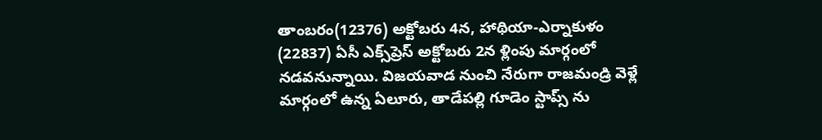తాంబరం(12376) అక్టోబరు 4న, హాథియా-ఎర్నాకుళం (22837) ఏసీ ఎక్స్‌ప్రెస్‌ అక్టోబరు 2న ళ్లింపు మార్గంలో నడవనున్నాయి. విజయవాడ నుంచి నేరుగా రాజమండ్రి వెళ్లే మార్గంలో ఉన్న ఏలూరు, తాడేపల్లి గూడెం స్టాప్స్ ను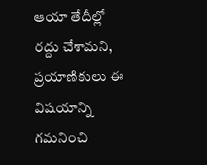ఆయా తేదీల్లో రద్దు చేశామని, ప్రయాణికులు ఈ విషయాన్ని గమనించి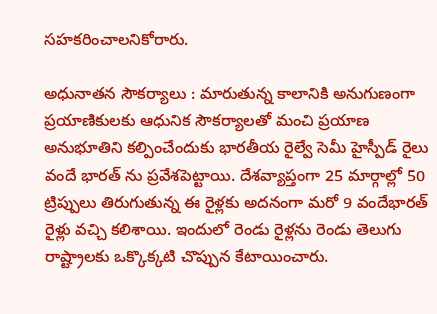సహకరించాలనికోరారు.

అధునాతన సౌకర్యాలు : మారుతున్న కాలానికి అనుగుణంగా ప్రయాణికులకు ఆధునిక సౌకర్యాలతో మంచి ప్రయాణ అనుభూతిని కల్పించేందుకు భారతీయ రైల్వే సెమీ హైస్పీడ్ రైలు వందే భారత్ ను ప్రవేశపెట్టాయి. దేశవ్యాప్తంగా 25 మార్గాల్లో 50 ట్రిప్పులు తిరుగుతున్న ఈ రైళ్లకు అదనంగా మరో 9 వందేభారత్ రైళ్లు వచ్చి కలిశాయి. ఇందులో రెండు రైళ్లను రెండు తెలుగు రాష్ట్రాలకు ఒక్కొక్కటి చొప్పున కేటాయించారు.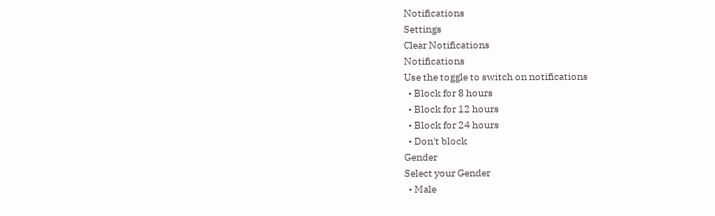Notifications
Settings
Clear Notifications
Notifications
Use the toggle to switch on notifications
  • Block for 8 hours
  • Block for 12 hours
  • Block for 24 hours
  • Don't block
Gender
Select your Gender
  • Male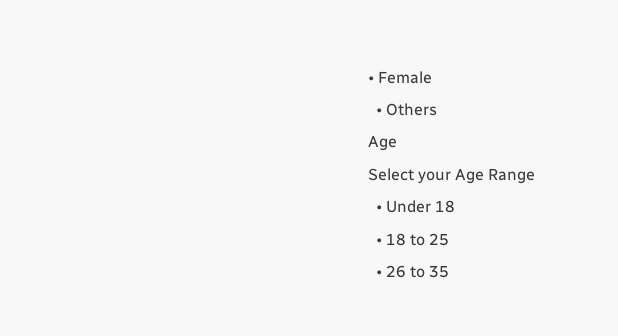• Female
  • Others
Age
Select your Age Range
  • Under 18
  • 18 to 25
  • 26 to 35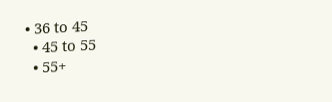• 36 to 45
  • 45 to 55
  • 55+